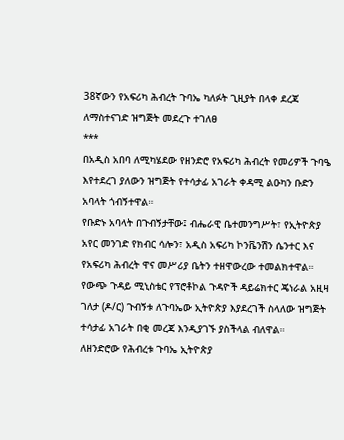38ኛውን የአፍሪካ ሕብረት ጉባኤ ካለፉት ጊዚያት በላቀ ደረጃ ለማስተናገድ ዝግጅት መደረጉ ተገለፀ
***
በአዲስ አበባ ለሚካሄደው የዘንድሮ የአፍሪካ ሕብረት የመሪዎች ጉባዔ እየተደረገ ያለውን ዝግጅት የተሳታፊ አገራት ቀዳሚ ልዑካን ቡድን አባላት ጎብኝተዋል።
የቡድኑ አባላት በጉብኝታቸው፤ ብሔራዊ ቤተመንግሥት፣ የኢትዮጵያ አየር መንገድ የክብር ሳሎን፣ አዲስ አፍሪካ ኮንቬንሽን ሴንተር እና የአፍሪካ ሕብረት ዋና መሥሪያ ቤትን ተዘዋውረው ተመልክተዋል።
የውጭ ጉዳይ ሚኒስቴር የፕሮቶኮል ጉዳዮች ዳይሬክተር ጄነራል አዚዛ ገለታ (ዶ/ር) ጉብኝቱ ለጉባኤው ኢትዮጵያ እያደረገች ስላለው ዝግጅት ተሳታፊ አገራት በቂ መረጃ እንዲያገኙ ያስችላል ብለዋል።
ለዘንድሮው የሕብረቱ ጉባኤ ኢትዮጵያ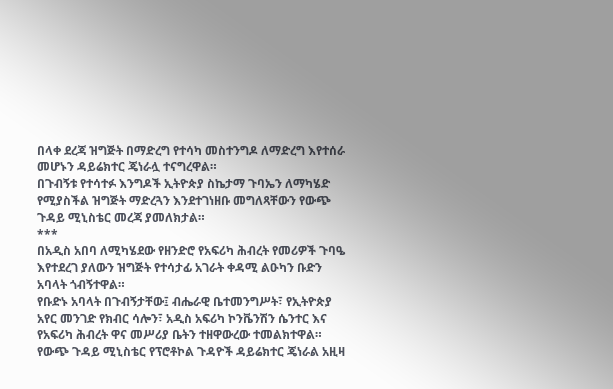በላቀ ደረጃ ዝግጅት በማድረግ የተሳካ መስተንግዶ ለማድረግ እየተሰራ መሆኑን ዳይሬክተር ጄነራሏ ተናግረዋል።
በጉብኝቱ የተሳተፉ እንግዶች ኢትዮጵያ ስኬታማ ጉባኤን ለማካሄድ የሚያስችል ዝግጅት ማድረጓን እንደተገነዘቡ መግለጻቸውን የውጭ ጉዳይ ሚኒስቴር መረጃ ያመለክታል።
***
በአዲስ አበባ ለሚካሄደው የዘንድሮ የአፍሪካ ሕብረት የመሪዎች ጉባዔ እየተደረገ ያለውን ዝግጅት የተሳታፊ አገራት ቀዳሚ ልዑካን ቡድን አባላት ጎብኝተዋል።
የቡድኑ አባላት በጉብኝታቸው፤ ብሔራዊ ቤተመንግሥት፣ የኢትዮጵያ አየር መንገድ የክብር ሳሎን፣ አዲስ አፍሪካ ኮንቬንሽን ሴንተር እና የአፍሪካ ሕብረት ዋና መሥሪያ ቤትን ተዘዋውረው ተመልክተዋል።
የውጭ ጉዳይ ሚኒስቴር የፕሮቶኮል ጉዳዮች ዳይሬክተር ጄነራል አዚዛ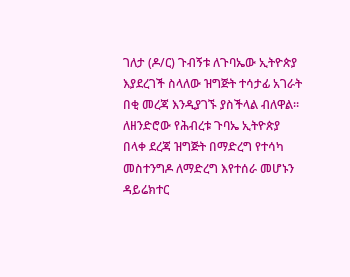ገለታ (ዶ/ር) ጉብኝቱ ለጉባኤው ኢትዮጵያ እያደረገች ስላለው ዝግጅት ተሳታፊ አገራት በቂ መረጃ እንዲያገኙ ያስችላል ብለዋል።
ለዘንድሮው የሕብረቱ ጉባኤ ኢትዮጵያ በላቀ ደረጃ ዝግጅት በማድረግ የተሳካ መስተንግዶ ለማድረግ እየተሰራ መሆኑን ዳይሬክተር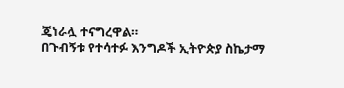ጄነራሏ ተናግረዋል።
በጉብኝቱ የተሳተፉ እንግዶች ኢትዮጵያ ስኬታማ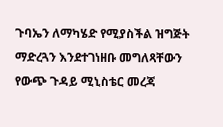ጉባኤን ለማካሄድ የሚያስችል ዝግጅት ማድረጓን እንደተገነዘቡ መግለጻቸውን የውጭ ጉዳይ ሚኒስቴር መረጃ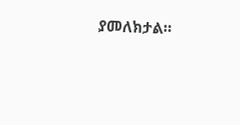ያመለክታል።